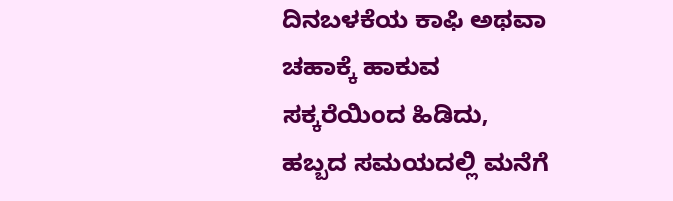ದಿನಬಳಕೆಯ ಕಾಫಿ ಅಥವಾ ಚಹಾಕ್ಕೆ ಹಾಕುವ ಸಕ್ಕರೆಯಿಂದ ಹಿಡಿದು, ಹಬ್ಬದ ಸಮಯದಲ್ಲಿ ಮನೆಗೆ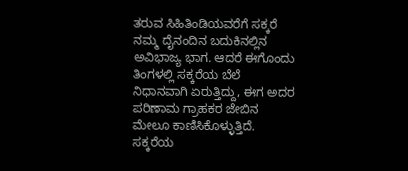ತರುವ ಸಿಹಿತಿಂಡಿಯವರೆಗೆ ಸಕ್ಕರೆ ನಮ್ಮ ದೈನಂದಿನ ಬದುಕಿನಲ್ಲಿನ ಅವಿಭಾಜ್ಯ ಭಾಗ. ಆದರೆ ಈಗೊಂದು ತಿಂಗಳಲ್ಲಿ ಸಕ್ಕರೆಯ ಬೆಲೆ ನಿಧಾನವಾಗಿ ಏರುತ್ತಿದ್ದು, ಈಗ ಅದರ ಪರಿಣಾಮ ಗ್ರಾಹಕರ ಜೇಬಿನ ಮೇಲೂ ಕಾಣಿಸಿಕೊಳ್ಳುತ್ತಿದೆ.
ಸಕ್ಕರೆಯ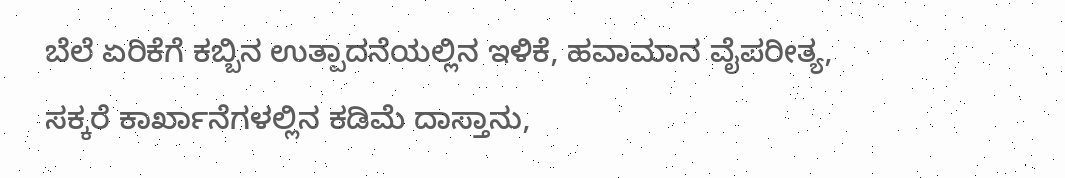ಬೆಲೆ ಏರಿಕೆಗೆ ಕಬ್ಬಿನ ಉತ್ಪಾದನೆಯಲ್ಲಿನ ಇಳಿಕೆ, ಹವಾಮಾನ ವೈಪರೀತ್ಯ, ಸಕ್ಕರೆ ಕಾರ್ಖಾನೆಗಳಲ್ಲಿನ ಕಡಿಮೆ ದಾಸ್ತಾನು,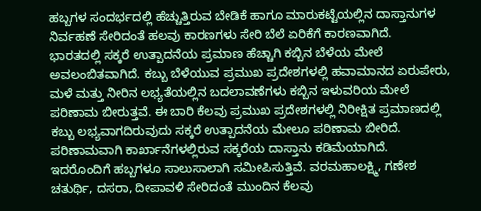ಹಬ್ಬಗಳ ಸಂದರ್ಭದಲ್ಲಿ ಹೆಚ್ಚುತ್ತಿರುವ ಬೇಡಿಕೆ ಹಾಗೂ ಮಾರುಕಟ್ಟೆಯಲ್ಲಿನ ದಾಸ್ತಾನುಗಳ ನಿರ್ವಹಣೆ ಸೇರಿದಂತೆ ಹಲವು ಕಾರಣಗಳು ಸೇರಿ ಬೆಲೆ ಏರಿಕೆಗೆ ಕಾರಣವಾಗಿದೆ.
ಭಾರತದಲ್ಲಿ ಸಕ್ಕರೆ ಉತ್ಪಾದನೆಯ ಪ್ರಮಾಣ ಹೆಚ್ಚಾಗಿ ಕಬ್ಬಿನ ಬೆಳೆಯ ಮೇಲೆ ಅವಲಂಬಿತವಾಗಿದೆ. ಕಬ್ಬು ಬೆಳೆಯುವ ಪ್ರಮುಖ ಪ್ರದೇಶಗಳಲ್ಲಿ ಹವಾಮಾನದ ಏರುಪೇರು, ಮಳೆ ಮತ್ತು ನೀರಿನ ಲಭ್ಯತೆಯಲ್ಲಿನ ಬದಲಾವಣೆಗಳು ಕಬ್ಬಿನ ಇಳುವರಿಯ ಮೇಲೆ ಪರಿಣಾಮ ಬೀರುತ್ತವೆ. ಈ ಬಾರಿ ಕೆಲವು ಪ್ರಮುಖ ಪ್ರದೇಶಗಳಲ್ಲಿ ನಿರೀಕ್ಷಿತ ಪ್ರಮಾಣದಲ್ಲಿ ಕಬ್ಬು ಲಭ್ಯವಾಗದಿರುವುದು ಸಕ್ಕರೆ ಉತ್ಪಾದನೆಯ ಮೇಲೂ ಪರಿಣಾಮ ಬೀರಿದೆ. ಪರಿಣಾಮವಾಗಿ ಕಾರ್ಖಾನೆಗಳಲ್ಲಿರುವ ಸಕ್ಕರೆಯ ದಾಸ್ತಾನು ಕಡಿಮೆಯಾಗಿದೆ.
ಇದರೊಂದಿಗೆ ಹಬ್ಬಗಳೂ ಸಾಲುಸಾಲಾಗಿ ಸಮೀಪಿಸುತ್ತಿವೆ. ವರಮಹಾಲಕ್ಷ್ಮಿ, ಗಣೇಶ ಚತುರ್ಥಿ, ದಸರಾ, ದೀಪಾವಳಿ ಸೇರಿದಂತೆ ಮುಂದಿನ ಕೆಲವು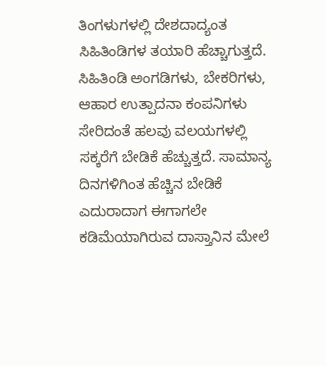ತಿಂಗಳುಗಳಲ್ಲಿ ದೇಶದಾದ್ಯಂತ ಸಿಹಿತಿಂಡಿಗಳ ತಯಾರಿ ಹೆಚ್ಚಾಗುತ್ತದೆ. ಸಿಹಿತಿಂಡಿ ಅಂಗಡಿಗಳು, ಬೇಕರಿಗಳು, ಆಹಾರ ಉತ್ಪಾದನಾ ಕಂಪನಿಗಳು ಸೇರಿದಂತೆ ಹಲವು ವಲಯಗಳಲ್ಲಿ ಸಕ್ಕರೆಗೆ ಬೇಡಿಕೆ ಹೆಚ್ಚುತ್ತದೆ. ಸಾಮಾನ್ಯ ದಿನಗಳಿಗಿಂತ ಹೆಚ್ಚಿನ ಬೇಡಿಕೆ ಎದುರಾದಾಗ ಈಗಾಗಲೇ ಕಡಿಮೆಯಾಗಿರುವ ದಾಸ್ತಾನಿನ ಮೇಲೆ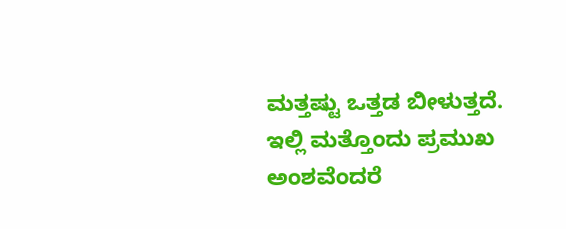ಮತ್ತಷ್ಟು ಒತ್ತಡ ಬೀಳುತ್ತದೆ.
ಇಲ್ಲಿ ಮತ್ತೊಂದು ಪ್ರಮುಖ ಅಂಶವೆಂದರೆ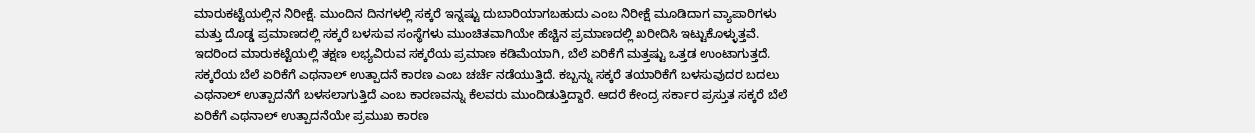ಮಾರುಕಟ್ಟೆಯಲ್ಲಿನ ನಿರೀಕ್ಷೆ. ಮುಂದಿನ ದಿನಗಳಲ್ಲಿ ಸಕ್ಕರೆ ಇನ್ನಷ್ಟು ದುಬಾರಿಯಾಗಬಹುದು ಎಂಬ ನಿರೀಕ್ಷೆ ಮೂಡಿದಾಗ ವ್ಯಾಪಾರಿಗಳು ಮತ್ತು ದೊಡ್ಡ ಪ್ರಮಾಣದಲ್ಲಿ ಸಕ್ಕರೆ ಬಳಸುವ ಸಂಸ್ಥೆಗಳು ಮುಂಚಿತವಾಗಿಯೇ ಹೆಚ್ಚಿನ ಪ್ರಮಾಣದಲ್ಲಿ ಖರೀದಿಸಿ ಇಟ್ಟುಕೊಳ್ಳುತ್ತವೆ. ಇದರಿಂದ ಮಾರುಕಟ್ಟೆಯಲ್ಲಿ ತಕ್ಷಣ ಲಭ್ಯವಿರುವ ಸಕ್ಕರೆಯ ಪ್ರಮಾಣ ಕಡಿಮೆಯಾಗಿ, ಬೆಲೆ ಏರಿಕೆಗೆ ಮತ್ತಷ್ಟು ಒತ್ತಡ ಉಂಟಾಗುತ್ತದೆ.
ಸಕ್ಕರೆಯ ಬೆಲೆ ಏರಿಕೆಗೆ ಎಥನಾಲ್ ಉತ್ಪಾದನೆ ಕಾರಣ ಎಂಬ ಚರ್ಚೆ ನಡೆಯುತ್ತಿದೆ. ಕಬ್ಬನ್ನು ಸಕ್ಕರೆ ತಯಾರಿಕೆಗೆ ಬಳಸುವುದರ ಬದಲು ಎಥನಾಲ್ ಉತ್ಪಾದನೆಗೆ ಬಳಸಲಾಗುತ್ತಿದೆ ಎಂಬ ಕಾರಣವನ್ನು ಕೆಲವರು ಮುಂದಿಡುತ್ತಿದ್ದಾರೆ. ಆದರೆ ಕೇಂದ್ರ ಸರ್ಕಾರ ಪ್ರಸ್ತುತ ಸಕ್ಕರೆ ಬೆಲೆ ಏರಿಕೆಗೆ ಎಥನಾಲ್ ಉತ್ಪಾದನೆಯೇ ಪ್ರಮುಖ ಕಾರಣ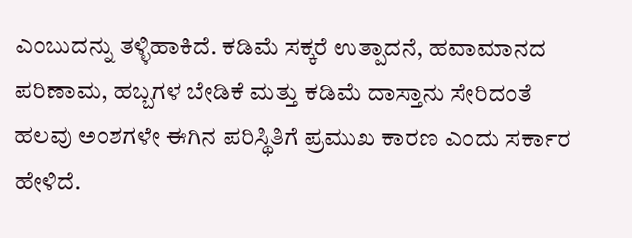ಎಂಬುದನ್ನು ತಳ್ಳಿಹಾಕಿದೆ. ಕಡಿಮೆ ಸಕ್ಕರೆ ಉತ್ಪಾದನೆ, ಹವಾಮಾನದ ಪರಿಣಾಮ, ಹಬ್ಬಗಳ ಬೇಡಿಕೆ ಮತ್ತು ಕಡಿಮೆ ದಾಸ್ತಾನು ಸೇರಿದಂತೆ ಹಲವು ಅಂಶಗಳೇ ಈಗಿನ ಪರಿಸ್ಥಿತಿಗೆ ಪ್ರಮುಖ ಕಾರಣ ಎಂದು ಸರ್ಕಾರ ಹೇಳಿದೆ.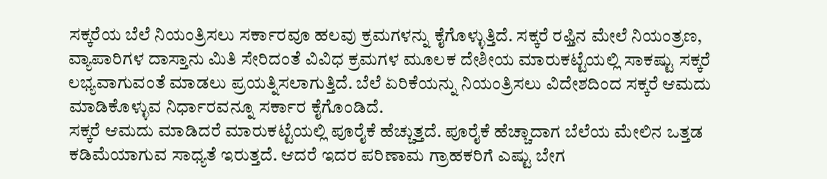ಸಕ್ಕರೆಯ ಬೆಲೆ ನಿಯಂತ್ರಿಸಲು ಸರ್ಕಾರವೂ ಹಲವು ಕ್ರಮಗಳನ್ನು ಕೈಗೊಳ್ಳುತ್ತಿದೆ. ಸಕ್ಕರೆ ರಫ್ತಿನ ಮೇಲೆ ನಿಯಂತ್ರಣ, ವ್ಯಾಪಾರಿಗಳ ದಾಸ್ತಾನು ಮಿತಿ ಸೇರಿದಂತೆ ವಿವಿಧ ಕ್ರಮಗಳ ಮೂಲಕ ದೇಶೀಯ ಮಾರುಕಟ್ಟೆಯಲ್ಲಿ ಸಾಕಷ್ಟು ಸಕ್ಕರೆ ಲಭ್ಯವಾಗುವಂತೆ ಮಾಡಲು ಪ್ರಯತ್ನಿಸಲಾಗುತ್ತಿದೆ. ಬೆಲೆ ಏರಿಕೆಯನ್ನು ನಿಯಂತ್ರಿಸಲು ವಿದೇಶದಿಂದ ಸಕ್ಕರೆ ಆಮದು ಮಾಡಿಕೊಳ್ಳುವ ನಿರ್ಧಾರವನ್ನೂ ಸರ್ಕಾರ ಕೈಗೊಂಡಿದೆ.
ಸಕ್ಕರೆ ಆಮದು ಮಾಡಿದರೆ ಮಾರುಕಟ್ಟೆಯಲ್ಲಿ ಪೂರೈಕೆ ಹೆಚ್ಚುತ್ತದೆ. ಪೂರೈಕೆ ಹೆಚ್ಚಾದಾಗ ಬೆಲೆಯ ಮೇಲಿನ ಒತ್ತಡ ಕಡಿಮೆಯಾಗುವ ಸಾಧ್ಯತೆ ಇರುತ್ತದೆ. ಆದರೆ ಇದರ ಪರಿಣಾಮ ಗ್ರಾಹಕರಿಗೆ ಎಷ್ಟು ಬೇಗ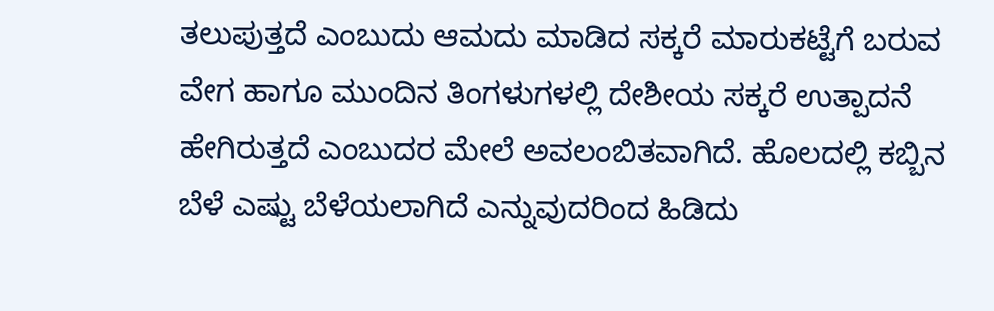ತಲುಪುತ್ತದೆ ಎಂಬುದು ಆಮದು ಮಾಡಿದ ಸಕ್ಕರೆ ಮಾರುಕಟ್ಟೆಗೆ ಬರುವ ವೇಗ ಹಾಗೂ ಮುಂದಿನ ತಿಂಗಳುಗಳಲ್ಲಿ ದೇಶೀಯ ಸಕ್ಕರೆ ಉತ್ಪಾದನೆ ಹೇಗಿರುತ್ತದೆ ಎಂಬುದರ ಮೇಲೆ ಅವಲಂಬಿತವಾಗಿದೆ. ಹೊಲದಲ್ಲಿ ಕಬ್ಬಿನ ಬೆಳೆ ಎಷ್ಟು ಬೆಳೆಯಲಾಗಿದೆ ಎನ್ನುವುದರಿಂದ ಹಿಡಿದು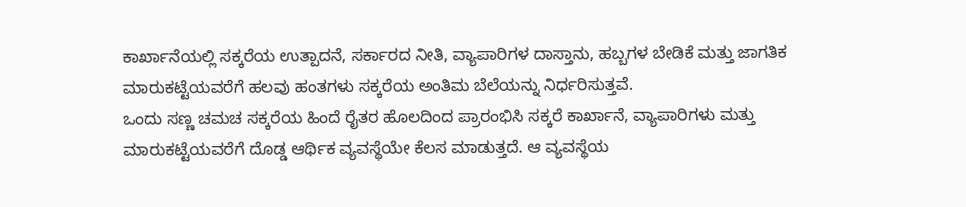ಕಾರ್ಖಾನೆಯಲ್ಲಿ ಸಕ್ಕರೆಯ ಉತ್ಪಾದನೆ, ಸರ್ಕಾರದ ನೀತಿ, ವ್ಯಾಪಾರಿಗಳ ದಾಸ್ತಾನು, ಹಬ್ಬಗಳ ಬೇಡಿಕೆ ಮತ್ತು ಜಾಗತಿಕ ಮಾರುಕಟ್ಟೆಯವರೆಗೆ ಹಲವು ಹಂತಗಳು ಸಕ್ಕರೆಯ ಅಂತಿಮ ಬೆಲೆಯನ್ನು ನಿರ್ಧರಿಸುತ್ತವೆ.
ಒಂದು ಸಣ್ಣ ಚಮಚ ಸಕ್ಕರೆಯ ಹಿಂದೆ ರೈತರ ಹೊಲದಿಂದ ಪ್ರಾರಂಭಿಸಿ ಸಕ್ಕರೆ ಕಾರ್ಖಾನೆ, ವ್ಯಾಪಾರಿಗಳು ಮತ್ತು ಮಾರುಕಟ್ಟೆಯವರೆಗೆ ದೊಡ್ಡ ಆರ್ಥಿಕ ವ್ಯವಸ್ಥೆಯೇ ಕೆಲಸ ಮಾಡುತ್ತದೆ. ಆ ವ್ಯವಸ್ಥೆಯ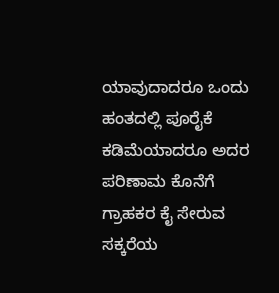ಯಾವುದಾದರೂ ಒಂದು ಹಂತದಲ್ಲಿ ಪೂರೈಕೆ ಕಡಿಮೆಯಾದರೂ ಅದರ ಪರಿಣಾಮ ಕೊನೆಗೆ ಗ್ರಾಹಕರ ಕೈ ಸೇರುವ ಸಕ್ಕರೆಯ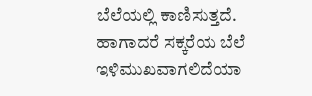ಬೆಲೆಯಲ್ಲಿ ಕಾಣಿಸುತ್ತದೆ.
ಹಾಗಾದರೆ ಸಕ್ಕರೆಯ ಬೆಲೆ ಇಳಿಮುಖವಾಗಲಿದೆಯಾ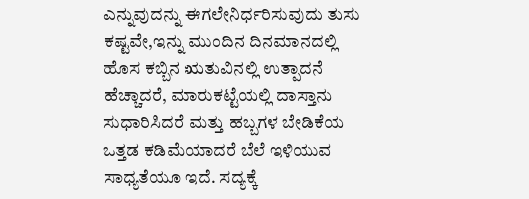ಎನ್ನುವುದನ್ನು ಈಗಲೇನಿರ್ಧರಿಸುವುದು ತುಸು ಕಷ್ಟವೇ,ಇನ್ನು ಮುಂದಿನ ದಿನಮಾನದಲ್ಲಿ ಹೊಸ ಕಬ್ಬಿನ ಋತುವಿನಲ್ಲಿ ಉತ್ಪಾದನೆ ಹೆಚ್ಚಾದರೆ, ಮಾರುಕಟ್ಟೆಯಲ್ಲಿ ದಾಸ್ತಾನು ಸುಧಾರಿಸಿದರೆ ಮತ್ತು ಹಬ್ಬಗಳ ಬೇಡಿಕೆಯ ಒತ್ತಡ ಕಡಿಮೆಯಾದರೆ ಬೆಲೆ ಇಳಿಯುವ ಸಾಧ್ಯತೆಯೂ ಇದೆ. ಸದ್ಯಕ್ಕೆ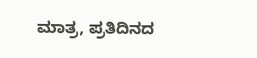ಮಾತ್ರ, ಪ್ರತಿದಿನದ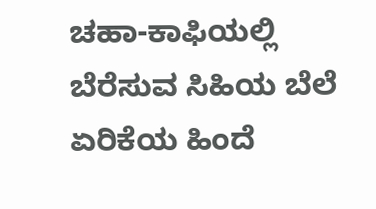ಚಹಾ-ಕಾಫಿಯಲ್ಲಿ ಬೆರೆಸುವ ಸಿಹಿಯ ಬೆಲೆ ಏರಿಕೆಯ ಹಿಂದೆ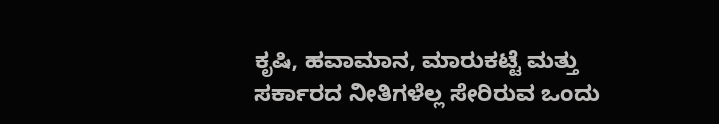ಕೃಷಿ, ಹವಾಮಾನ, ಮಾರುಕಟ್ಟೆ ಮತ್ತು ಸರ್ಕಾರದ ನೀತಿಗಳೆಲ್ಲ ಸೇರಿರುವ ಒಂದು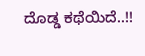ದೊಡ್ಡ ಕಥೆಯಿದೆ..!!